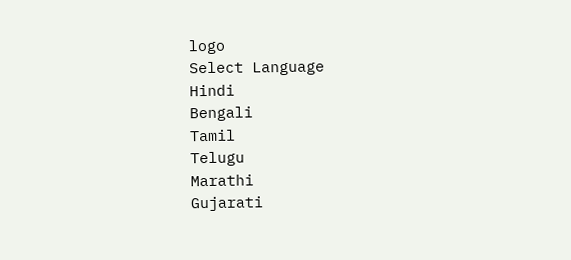logo
Select Language
Hindi
Bengali
Tamil
Telugu
Marathi
Gujarati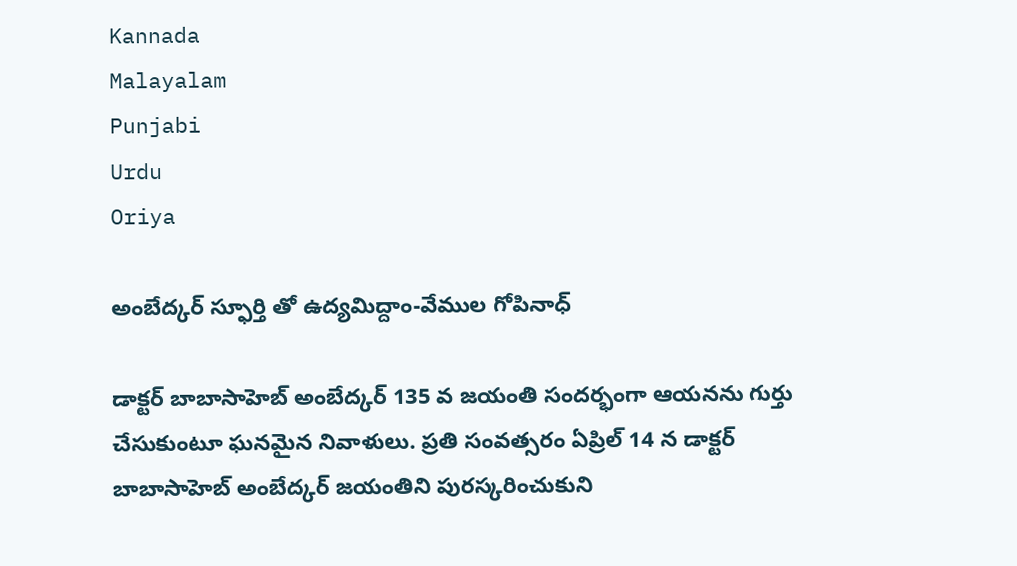Kannada
Malayalam
Punjabi
Urdu
Oriya

అంబేద్కర్ స్ఫూర్తి తో ఉద్యమిద్దాం-వేముల గోపినాధ్

డాక్టర్ బాబాసాహెబ్ అంబేద్కర్ 135 వ జయంతి సందర్భంగా ఆయనను గుర్తు చేసుకుంటూ ఘనమైన నివాళులు. ప్రతి సంవత్సరం ఏప్రిల్ 14 న డాక్టర్ బాబాసాహెబ్ అంబేద్కర్ జయంతిని పురస్కరించుకుని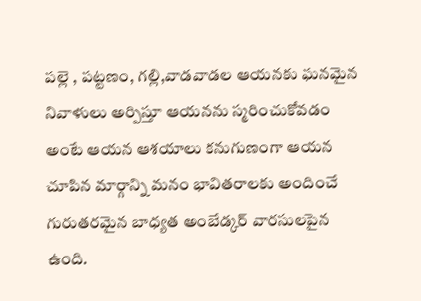పల్లె , పట్టణం, గల్లి,వాడవాడల ఆయనకు ఘనమైన నివాళులు అర్పిస్తూ ఆయనను స్మరించుకోవడం అంటే ఆయన ఆశయాలు కనుగుణంగా ఆయన చూపిన మార్గాన్ని మనం భావితరాలకు అందించే గురుతరమైన బాధ్యత అంబేడ్కర్ వారసులపైన ఉంది.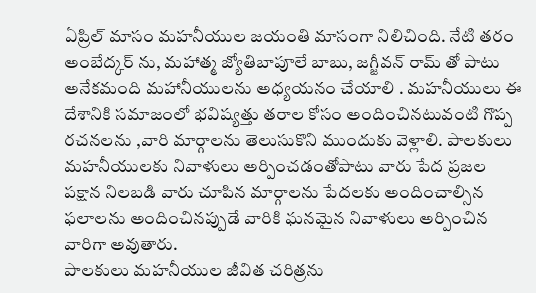ఏప్రిల్ మాసం మహనీయుల జయంతి మాసంగా నిలిచింది. నేటి తరం అంబేద్కర్ ను, మహాత్మ జ్యోతిబాపూలే బాబు, జగ్జీవన్ రామ్ తో పాటు అనేకమంది మహానీయులను అధ్యయనం చేయాలి . మహనీయులు ఈ దేశానికి సమాజంలో భవిష్యత్తు తరాల కోసం అందించినటువంటి గొప్ప రచనలను ,వారి మార్గాలను తెలుసుకొని ముందుకు వెళ్లాలి. పాలకులు మహనీయులకు నివాళులు అర్పించడంతోపాటు వారు పేద ప్రజల పక్షాన నిలబడి వారు చూపిన మార్గాలను పేదలకు అందించాల్సిన ఫలాలను అందించినప్పుడే వారికి ఘనమైన నివాళులు అర్పించిన వారిగా అవుతారు.
పాలకులు మహనీయుల జీవిత చరిత్రను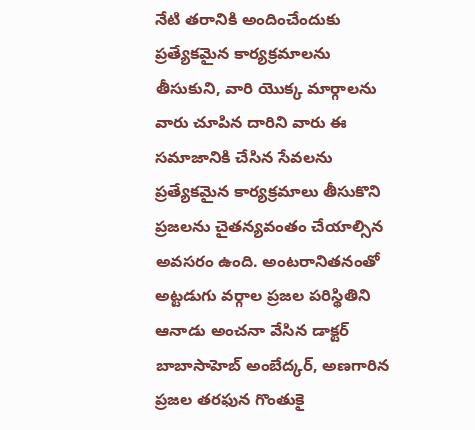నేటి తరానికి అందించేందుకు ప్రత్యేకమైన కార్యక్రమాలను తీసుకుని, వారి యొక్క మార్గాలను వారు చూపిన దారిని వారు ఈ సమాజానికి చేసిన సేవలను ప్రత్యేకమైన కార్యక్రమాలు తీసుకొని ప్రజలను చైతన్యవంతం చేయాల్సిన అవసరం ఉంది. అంటరానితనంతో అట్టడుగు వర్గాల ప్రజల పరిస్థితిని ఆనాడు అంచనా వేసిన డాక్టర్ బాబాసాహెబ్ అంబేద్కర్, అణగారిన ప్రజల తరఫున గొంతుకై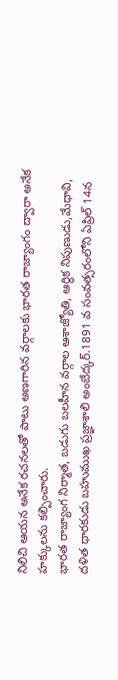నిలిచి ఆయన అనేక రచనలతో పాటు అణగారిన వర్గాలకు భారత రాజ్యాంగం ద్వారా అనేక హక్కులను కల్పించారు.
భారత రాజ్యాంగ నిర్మాత, బడుగు బలహీన వర్గాల ఆశాజ్యోతి, ఆర్థిక నిపుణుడు,మేధావి, దళిత ధారకుడు బహుముఖ ప్రజ్ఞాశాలి అంబేద్కర్.1891 వ సంవత్సరంలోని ఏప్రిల్ 14న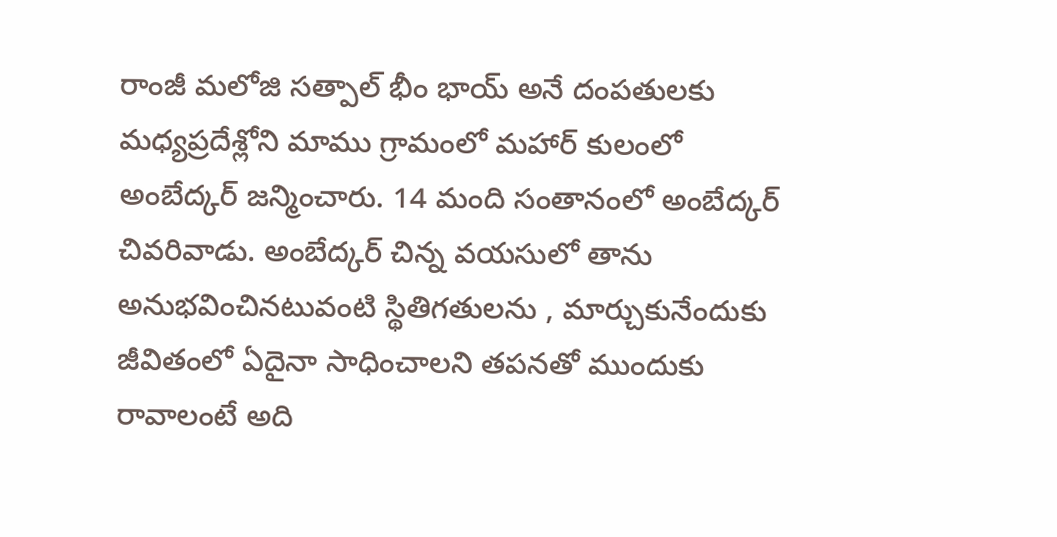రాంజీ మలోజి సత్పాల్ భీం భాయ్ అనే దంపతులకు మధ్యప్రదేశ్లోని మాము గ్రామంలో మహార్ కులంలో అంబేద్కర్ జన్మించారు. 14 మంది సంతానంలో అంబేద్కర్ చివరివాడు. అంబేద్కర్ చిన్న వయసులో తాను అనుభవించినటువంటి స్థితిగతులను , మార్చుకునేందుకు జీవితంలో ఏదైనా సాధించాలని తపనతో ముందుకు రావాలంటే అది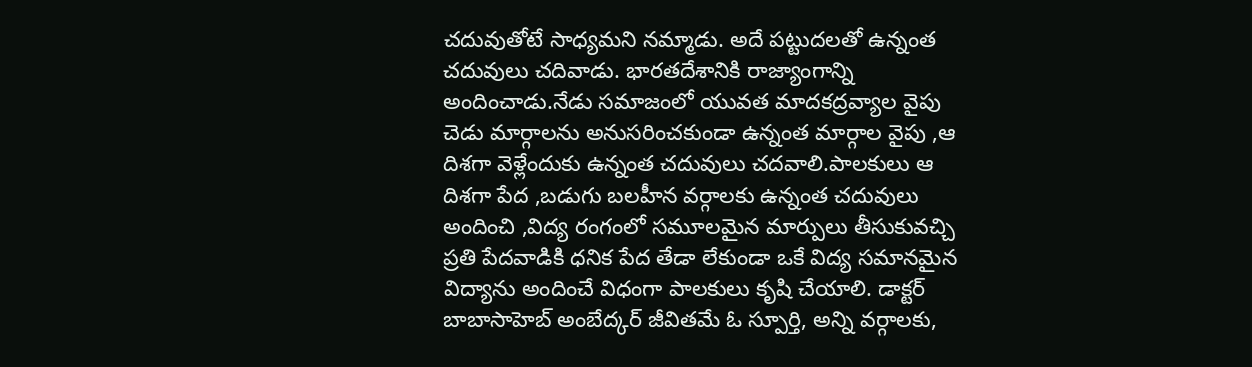చదువుతోటే సాధ్యమని నమ్మాడు. అదే పట్టుదలతో ఉన్నంత చదువులు చదివాడు. భారతదేశానికి రాజ్యాంగాన్ని అందించాడు.నేడు సమాజంలో యువత మాదకద్రవ్యాల వైపు చెడు మార్గాలను అనుసరించకుండా ఉన్నంత మార్గాల వైపు ,ఆ దిశగా వెళ్లేందుకు ఉన్నంత చదువులు చదవాలి.పాలకులు ఆ దిశగా పేద ,బడుగు బలహీన వర్గాలకు ఉన్నంత చదువులు అందించి ,విద్య రంగంలో సమూలమైన మార్పులు తీసుకువచ్చి ప్రతి పేదవాడికి ధనిక పేద తేడా లేకుండా ఒకే విద్య సమానమైన విద్యాను అందించే విధంగా పాలకులు కృషి చేయాలి. డాక్టర్ బాబాసాహెబ్ అంబేద్కర్ జీవితమే ఓ స్పూర్తి, అన్ని వర్గాలకు,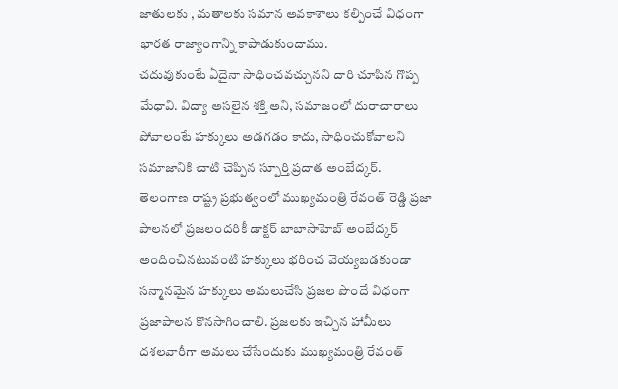జాతులకు , మతాలకు సమాన అవకాశాలు కల్పించే విధంగా భారత రాజ్యాంగాన్ని కాపాడుకుందాము.
చదువుకుంటే ఏదైనా సాధించవచ్చునని దారి చూపిన గొప్ప మేధావి. విద్యా అసలైన శక్తి అని, సమాజంలో దురాచారాలు పోవాలంటే హక్కులు అడగడం కాదు, సాధించుకోవాలని సమాజానికి చాటి చెప్పిన స్పూర్తి ప్రదాత అంబేద్కర్.
తెలంగాణ రాష్ట్ర ప్రభుత్వంలో ముఖ్యమంత్రి రేవంత్ రెడ్డి ప్రజా పాలనలో ప్రజలందరికీ డాక్టర్ బాబాసాహెబ్ అంబేద్కర్ అందించినటువంటి హక్కులు భరించ వెయ్యబడకుండా సన్మానమైన హక్కులు అమలుచేసి ప్రజల పొందే విధంగా ప్రజాపాలన కొనసాగించాలి. ప్రజలకు ఇచ్చిన హామీలు దశలవారీగా అమలు చేసేందుకు ముఖ్యమంత్రి రేవంత్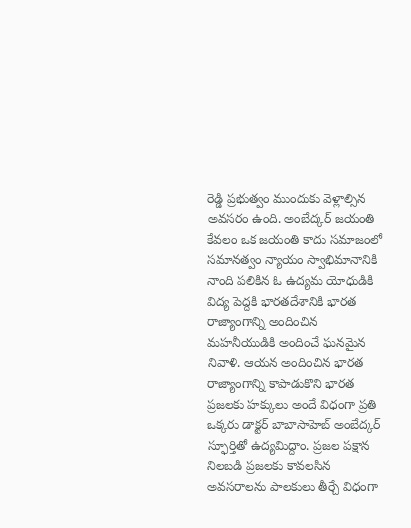రెడ్డి ప్రభుత్వం ముందుకు వెళ్లాల్సిన అవసరం ఉంది. అంబేద్కర్ జయంతి కేవలం ఒక జయంతి కాదు సమాజంలో సమానత్వం న్యాయం స్వాభిమానానికి నాంది పలికిన ఓ ఉద్యమ యోధుడికి విద్య పెద్దకి భారతదేశానికి భారత రాజ్యాంగాన్ని అందించిన మహనీయుడికి అందించే ఘనమైన నివాళి. ఆయన అందించిన భారత రాజ్యాంగాన్ని కాపాడుకొని భారత ప్రజలకు హక్కులు అందే విధంగా ప్రతి ఒక్కరు డాక్టర్ బాబాసాహెబ్ అంబేద్కర్ స్ఫూర్తితో ఉద్యమిద్దాం. ప్రజల పక్షాన నిలబడి ప్రజలకు కావలసిన అవసరాలను పాలకులు తీర్చే విధంగా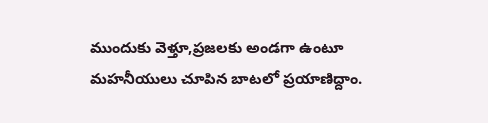ముందుకు వెళ్తూ,ప్రజలకు అండగా ఉంటూ మహనీయులు చూపిన బాటలో ప్రయాణిద్దాం.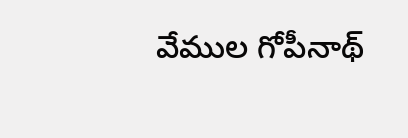వేముల గోపీనాథ్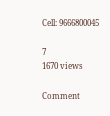Cell: 9666800045

7
1670 views

Comment